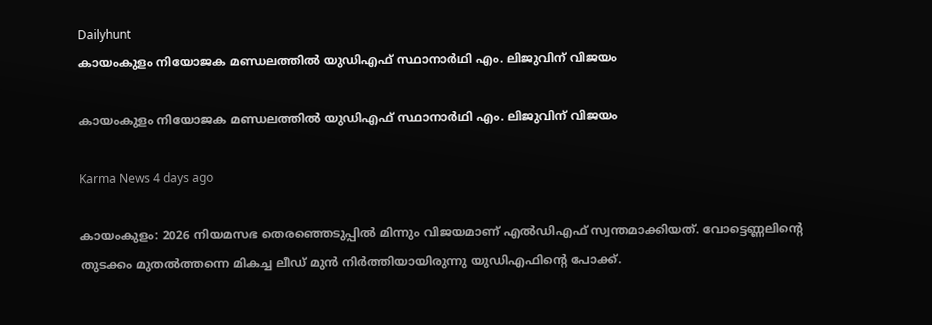Dailyhunt
കായംകുളം നിയോജക മണ്ഡലത്തില്‍ യുഡിഎഫ് സ്ഥാനാര്‍ഥി എം. ലിജുവിന് വിജയം

കായംകുളം നിയോജക മണ്ഡലത്തില്‍ യുഡിഎഫ് സ്ഥാനാര്‍ഥി എം. ലിജുവിന് വിജയം

Karma News 4 days ago

കായംകുളം: 2026 നിയമസഭ തെരഞ്ഞെടുപ്പില്‍ മിന്നും വിജയമാണ് എല്‍ഡിഎഫ് സ്വന്തമാക്കിയത്. വോട്ടെണ്ണലിന്റെ തുടക്കം മുതല്‍ത്തന്നെ മികച്ച ലീഡ് മുൻ നിർത്തിയായിരുന്നു യുഡിഎഫിന്റെ പോക്ക്.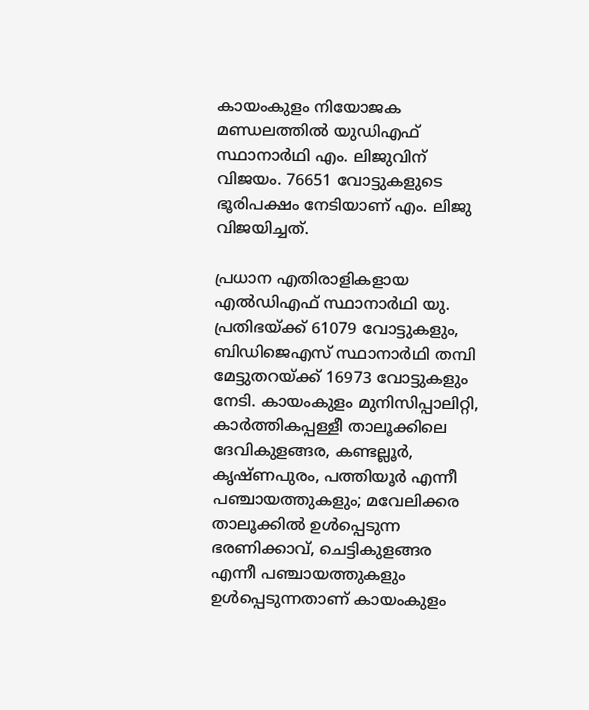കായംകുളം നിയോജക മണ്ഡലത്തില്‍ യുഡിഎഫ് സ്ഥാനാർഥി എം. ലിജുവിന് വിജയം. 76651 വോട്ടുകളുടെ ഭൂരിപക്ഷം നേടിയാണ് എം. ലിജു വിജയിച്ചത്.

പ്രധാന എതിരാളികളായ എല്‍ഡിഎഫ് സ്ഥാനാർഥി യു. പ്രതിഭയ്ക്ക് 61079 വോട്ടുകളും, ബിഡിജെഎസ് സ്ഥാനാർഥി തമ്പി മേട്ടുതറയ്ക്ക് 16973 വോട്ടുകളും നേടി. കായംകുളം മുനിസിപ്പാലിറ്റി, കാർത്തികപ്പള്ളീ താലൂക്കിലെ ദേവികുളങ്ങര, കണ്ടല്ലൂർ, കൃഷ്ണപുരം, പത്തിയൂർ എന്നീ പഞ്ചായത്തുകളും; മവേലിക്കര താലൂക്കില്‍ ഉള്‍പ്പെടുന്ന ഭരണിക്കാവ്, ചെട്ടികുളങ്ങര എന്നീ പഞ്ചായത്തുകളും ഉള്‍പ്പെടുന്നതാണ് കായംകുളം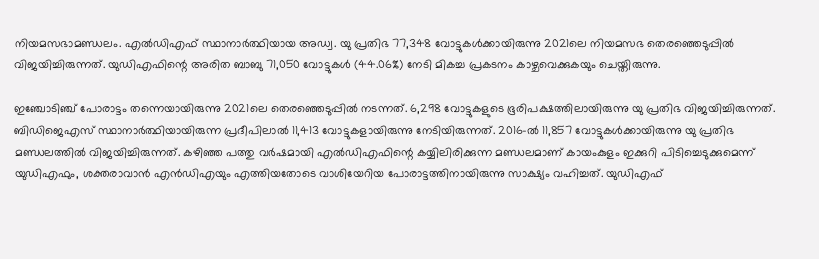നിയമസഭാമണ്ഡലം. എല്‍ഡിഎഫ് സ്ഥാനാർത്ഥിയായ അഡ്വ. യു പ്രതിഭ 77,348 വോട്ടുകള്‍ക്കായിരുന്നു 2021ലെ നിയമസഭ തെരഞ്ഞെടുപ്പില്‍ വിജയിച്ചിരുന്നത്. യുഡിഎഫിന്റെ അരിത ബാബു 71,050 വോട്ടുകള്‍ (44.06%) നേടി മികച്ച പ്രകടനം കാഴ്ചവെക്കുകയും ചെയ്തിരുന്നു.

ഇഞ്ചോടിഞ്ച് പോരാട്ടം തന്നെയായിരുന്നു 2021ലെ തെരഞ്ഞെടുപ്പില്‍ നടന്നത്. 6,298 വോട്ടുകളുടെ ഭൂരിപക്ഷത്തിലായിരുന്നു യു പ്രതിഭ വിജയിച്ചിരുന്നത്. ബിഡിജെഎസ് സ്ഥാനാർത്ഥിയായിരുന്ന പ്രദീപിലാല്‍ 11,413 വോട്ടുകളായിരുന്നു നേടിയിരുന്നത്. 2016-ല്‍ 11,857 വോട്ടുകള്‍ക്കായിരുന്നു യു പ്രതിഭ മണ്ഡലത്തില്‍ വിജയിച്ചിരുന്നത്. കഴിഞ്ഞ പത്തു വർഷമായി എല്‍ഡിഎഫിന്റെ കയ്യിലിരിക്കുന്ന മണ്ഡലമാണ് കായംകുളം ഇക്കുറി പിടിച്ചെടുക്കുമെന്ന് യുഡിഎഫും, ശക്തരാവാൻ എൻഡിഎയും എത്തിയതോടെ വാശിയേറിയ പോരാട്ടത്തിനായിരുന്നു സാക്ഷ്യം വഹിച്ചത്. യുഡിഎഫ്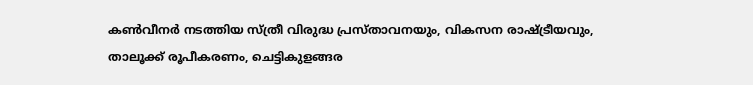കണ്‍വീനർ നടത്തിയ സ്ത്രീ വിരുദ്ധ പ്രസ്താവനയും, വികസന രാഷ്ട്രീയവും, താലൂക്ക് രൂപീകരണം, ചെട്ടികുളങ്ങര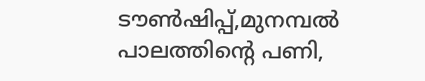ടൗണ്‍ഷിപ്പ്,മുനമ്പല്‍ പാലത്തിന്റെ പണി,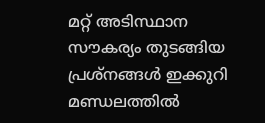മറ്റ് അടിസ്ഥാന സൗകര്യം തുടങ്ങിയ പ്രശ്നങ്ങള്‍ ഇക്കുറി മണ്ഡലത്തില്‍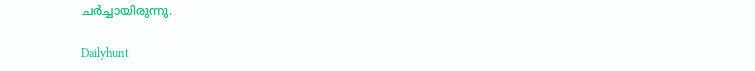ചർച്ചായിരുന്നു.

Dailyhunt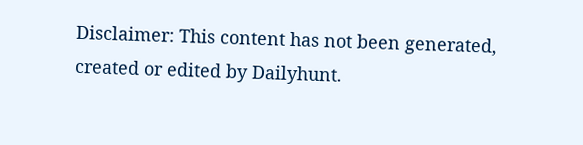Disclaimer: This content has not been generated, created or edited by Dailyhunt.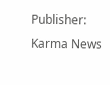Publisher: Karma News